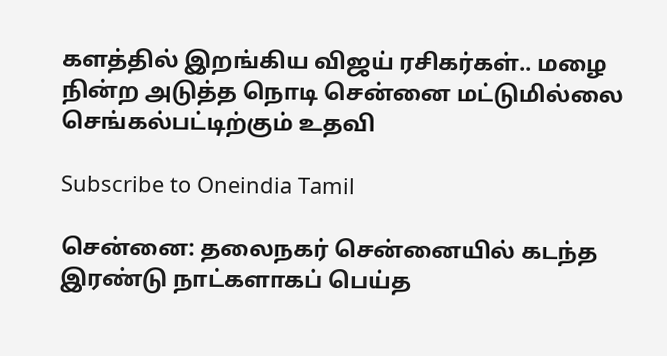களத்தில் இறங்கிய விஜய் ரசிகர்கள்.. மழை நின்ற அடுத்த நொடி சென்னை மட்டுமில்லை செங்கல்பட்டிற்கும் உதவி

Subscribe to Oneindia Tamil

சென்னை: தலைநகர் சென்னையில் கடந்த இரண்டு நாட்களாகப் பெய்த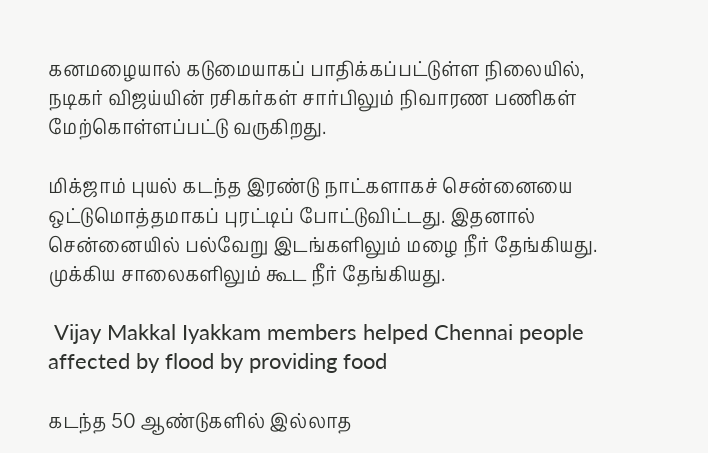கனமழையால் கடுமையாகப் பாதிக்கப்பட்டுள்ள நிலையில், நடிகர் விஜய்யின் ரசிகர்கள் சார்பிலும் நிவாரண பணிகள் மேற்கொள்ளப்பட்டு வருகிறது.

மிக்ஜாம் புயல் கடந்த இரண்டு நாட்களாகச் சென்னையை ஒட்டுமொத்தமாகப் புரட்டிப் போட்டுவிட்டது. இதனால் சென்னையில் பல்வேறு இடங்களிலும் மழை நீர் தேங்கியது. முக்கிய சாலைகளிலும் கூட நீர் தேங்கியது.

 Vijay Makkal Iyakkam members helped Chennai people affected by flood by providing food

கடந்த 50 ஆண்டுகளில் இல்லாத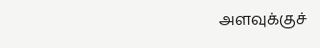அளவுக்குச்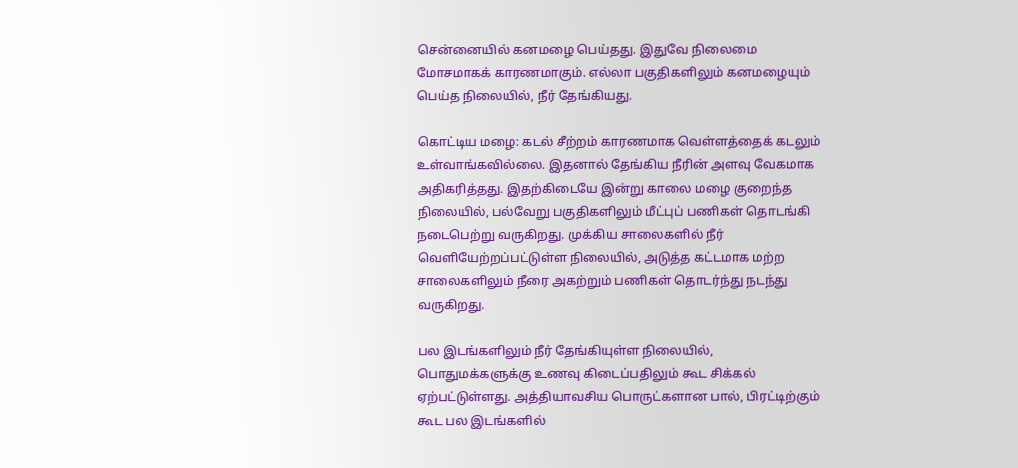சென்னையில் கனமழை பெய்தது. இதுவே நிலைமை மோசமாகக் காரணமாகும். எல்லா பகுதிகளிலும் கனமழையும் பெய்த நிலையில், நீர் தேங்கியது.

கொட்டிய மழை: கடல் சீற்றம் காரணமாக வெள்ளத்தைக் கடலும் உள்வாங்கவில்லை. இதனால் தேங்கிய நீரின் அளவு வேகமாக அதிகரித்தது. இதற்கிடையே இன்று காலை மழை குறைந்த நிலையில், பல்வேறு பகுதிகளிலும் மீட்புப் பணிகள் தொடங்கி நடைபெற்று வருகிறது. முக்கிய சாலைகளில் நீர் வெளியேற்றப்பட்டுள்ள நிலையில், அடுத்த கட்டமாக மற்ற சாலைகளிலும் நீரை அகற்றும் பணிகள் தொடர்ந்து நடந்து வருகிறது.

பல இடங்களிலும் நீர் தேங்கியுள்ள நிலையில், பொதுமக்களுக்கு உணவு கிடைப்பதிலும் கூட சிக்கல் ஏற்பட்டுள்ளது. அத்தியாவசிய பொருட்களான பால், பிரட்டிற்கும் கூட பல இடங்களில்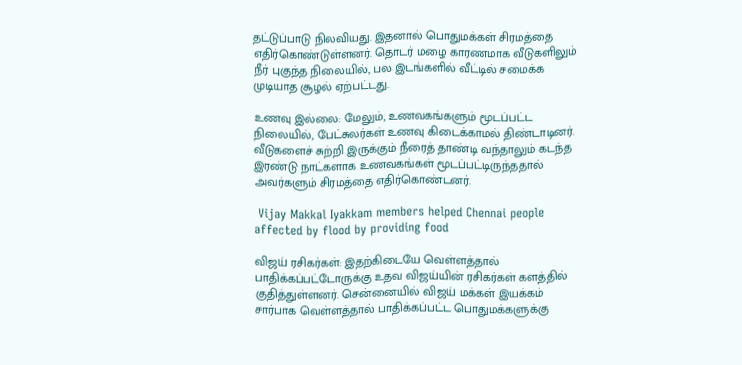தட்டுப்பாடு நிலவியது. இதனால் பொதுமக்கள் சிரமத்தை எதிர்கொண்டுள்ளனர். தொடர் மழை காரணமாக வீடுகளிலும் நீர் புகுந்த நிலையில், பல இடங்களில் வீட்டில் சமைக்க முடியாத சூழல் ஏற்பட்டது.

உணவு இல்லை: மேலும், உணவகங்களும் மூடப்பட்ட நிலையில், பேட்சுலர்கள் உணவு கிடைக்காமல் திண்டாடினர். வீடுகளைச் சுற்றி இருக்கும் நீரைத் தாண்டி வந்தாலும் கடந்த இரண்டு நாட்களாக உணவகங்கள் மூடப்பட்டிருந்ததால் அவர்களும் சிரமத்தை எதிர்கொண்டனர்.

 Vijay Makkal Iyakkam members helped Chennai people affected by flood by providing food

விஜய் ரசிகர்கள்: இதற்கிடையே வெள்ளத்தால் பாதிக்கப்பட்டோருக்கு உதவ விஜய்யின் ரசிகர்கள் களத்தில் குதித்துள்ளனர். சென்னையில் விஜய் மக்கள் இயக்கம் சார்பாக வெள்ளத்தால் பாதிக்கப்பட்ட பொதுமக்களுக்கு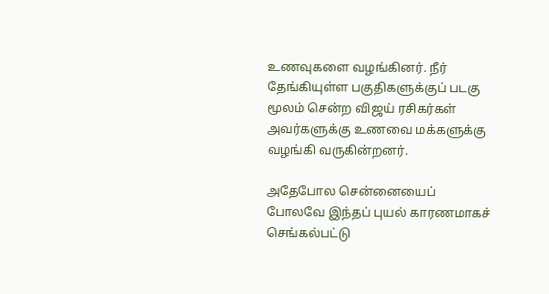உணவுகளை வழங்கினர். நீர் தேங்கியுள்ள பகுதிகளுக்குப் படகு மூலம் சென்ற விஜய் ரசிகர்கள் அவர்களுக்கு உணவை மக்களுக்கு வழங்கி வருகின்றனர்.

அதேபோல சென்னையைப் போலவே இந்தப் புயல் காரணமாகச் செங்கல்பட்டு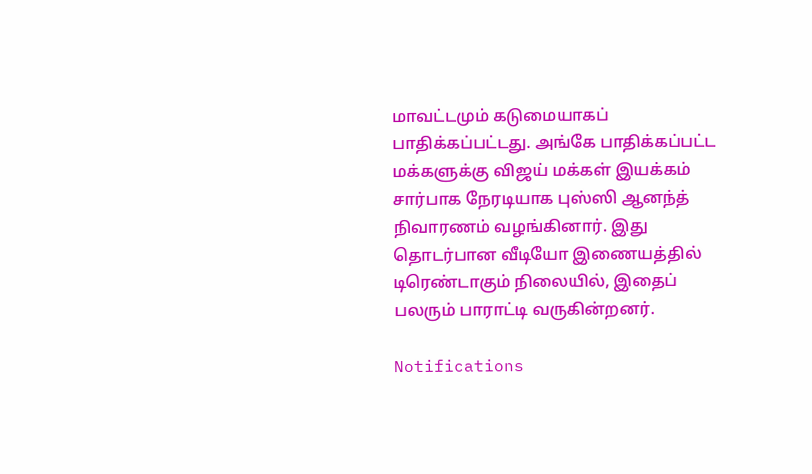மாவட்டமும் கடுமையாகப் பாதிக்கப்பட்டது. அங்கே பாதிக்கப்பட்ட மக்களுக்கு விஜய் மக்கள் இயக்கம் சார்பாக நேரடியாக புஸ்ஸி ஆனந்த் நிவாரணம் வழங்கினார். இது தொடர்பான வீடியோ இணையத்தில் டிரெண்டாகும் நிலையில், இதைப் பலரும் பாராட்டி வருகின்றனர்.

Notifications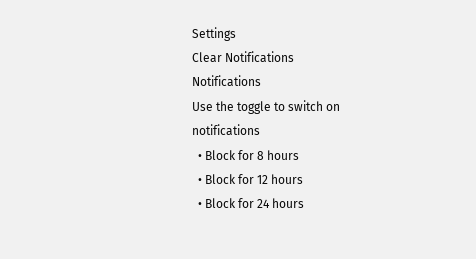Settings
Clear Notifications
Notifications
Use the toggle to switch on notifications
  • Block for 8 hours
  • Block for 12 hours
  • Block for 24 hours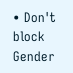• Don't block
Gender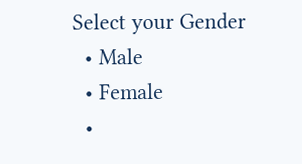Select your Gender
  • Male
  • Female
  •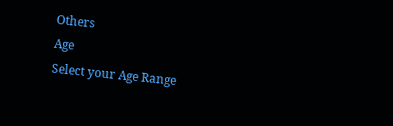Others
Age
Select your Age Range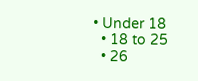• Under 18
  • 18 to 25
  • 26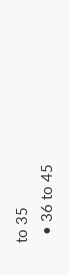to 35
  • 36 to 45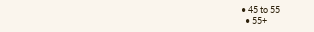• 45 to 55
  • 55+